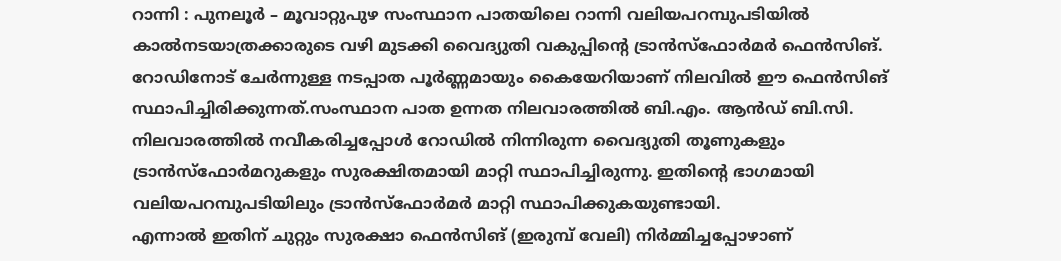റാന്നി : പുനലൂർ – മൂവാറ്റുപുഴ സംസ്ഥാന പാതയിലെ റാന്നി വലിയപറമ്പുപടിയിൽ കാൽനടയാത്രക്കാരുടെ വഴി മുടക്കി വൈദ്യുതി വകുപ്പിന്റെ ട്രാൻസ്ഫോർമർ ഫെൻസിങ്. റോഡിനോട് ചേർന്നുള്ള നടപ്പാത പൂർണ്ണമായും കൈയേറിയാണ് നിലവിൽ ഈ ഫെൻസിങ് സ്ഥാപിച്ചിരിക്കുന്നത്.സംസ്ഥാന പാത ഉന്നത നിലവാരത്തിൽ ബി.എം. ആൻഡ് ബി.സി. നിലവാരത്തിൽ നവീകരിച്ചപ്പോൾ റോഡിൽ നിന്നിരുന്ന വൈദ്യുതി തൂണുകളും ട്രാൻസ്ഫോർമറുകളും സുരക്ഷിതമായി മാറ്റി സ്ഥാപിച്ചിരുന്നു. ഇതിന്റെ ഭാഗമായി വലിയപറമ്പുപടിയിലും ട്രാൻസ്ഫോർമർ മാറ്റി സ്ഥാപിക്കുകയുണ്ടായി.
എന്നാൽ ഇതിന് ചുറ്റും സുരക്ഷാ ഫെൻസിങ് (ഇരുമ്പ് വേലി) നിർമ്മിച്ചപ്പോഴാണ്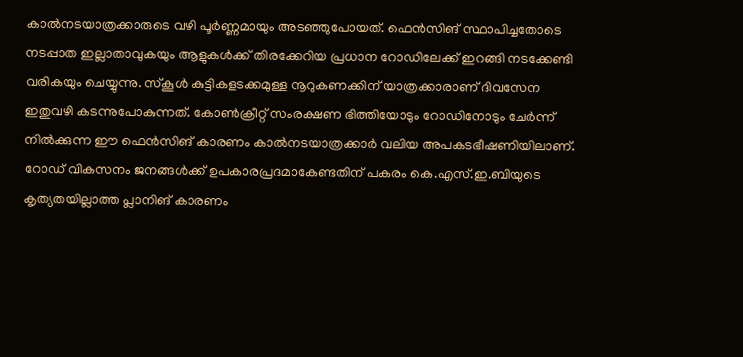കാൽനടയാത്രക്കാരുടെ വഴി പൂർണ്ണമായും അടഞ്ഞുപോയത്. ഫെൻസിങ് സ്ഥാപിച്ചതോടെ നടപ്പാത ഇല്ലാതാവുകയും ആളുകൾക്ക് തിരക്കേറിയ പ്രധാന റോഡിലേക്ക് ഇറങ്ങി നടക്കേണ്ടി വരികയും ചെയ്യുന്നു. സ്കൂൾ കുട്ടികളടക്കമുള്ള നൂറുകണക്കിന് യാത്രക്കാരാണ് ദിവസേന ഇതുവഴി കടന്നുപോകുന്നത്. കോൺക്രീറ്റ് സംരക്ഷണ ഭിത്തിയോടും റോഡിനോടും ചേർന്ന് നിൽക്കുന്ന ഈ ഫെൻസിങ് കാരണം കാൽനടയാത്രക്കാർ വലിയ അപകടഭീഷണിയിലാണ്.
റോഡ് വികസനം ജനങ്ങൾക്ക് ഉപകാരപ്രദമാകേണ്ടതിന് പകരം കെ.എസ്.ഇ.ബിയുടെ കൃത്യതയില്ലാത്ത പ്ലാനിങ് കാരണം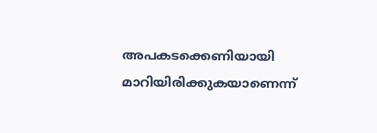അപകടക്കെണിയായി മാറിയിരിക്കുകയാണെന്ന്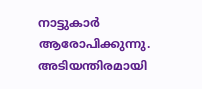നാട്ടുകാർ ആരോപിക്കുന്നു. അടിയന്തിരമായി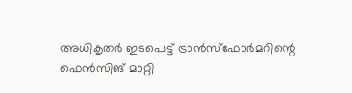അധികൃതർ ഇടപെട്ട് ട്രാൻസ്ഫോർമറിന്റെ ഫെൻസിങ് മാറ്റി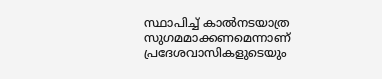സ്ഥാപിച്ച് കാൽനടയാത്ര സുഗമമാക്കണമെന്നാണ് പ്രദേശവാസികളുടെയും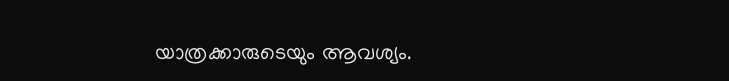യാത്രക്കാരുടെയും ആവശ്യം.